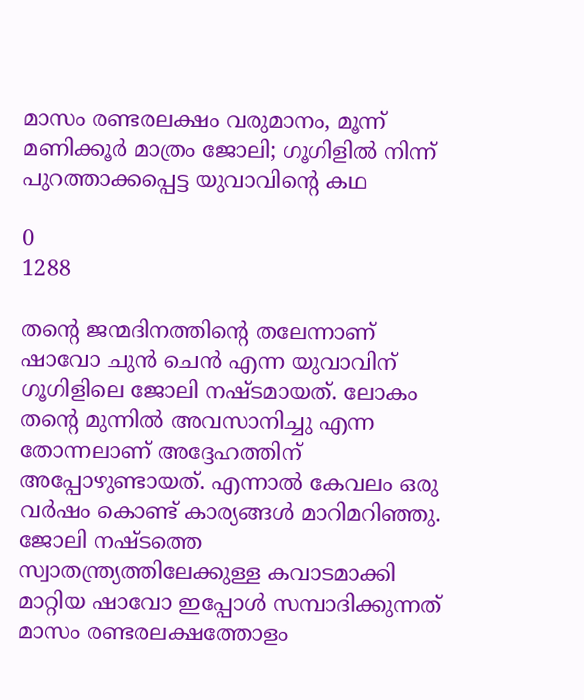മാസം രണ്ടരലക്ഷം വരുമാനം, മൂന്ന് മണിക്കൂർ മാത്രം ജോലി; ഗൂഗിളിൽ നിന്ന് പുറത്താക്കപ്പെട്ട യുവാവിന്റെ കഥ

0
1288

തന്റെ ജന്മദിനത്തിന്റെ തലേന്നാണ് ഷാവോ ചുന്‍ ചെന്‍ എന്ന യുവാവിന് ഗൂഗിളിലെ ജോലി നഷ്ടമായത്. ലോകം തന്റെ മുന്നില്‍ അവസാനിച്ചു എന്ന തോന്നലാണ് അദ്ദേഹത്തിന് അപ്പോഴുണ്ടായത്. എന്നാല്‍ കേവലം ഒരു വര്‍ഷം കൊണ്ട് കാര്യങ്ങള്‍ മാറിമറിഞ്ഞു. ജോലി നഷ്ടത്തെ സ്വാതന്ത്ര്യത്തിലേക്കുള്ള കവാടമാക്കി മാറ്റിയ ഷാവോ ഇപ്പോള്‍ സമ്പാദിക്കുന്നത് മാസം രണ്ടരലക്ഷത്തോളം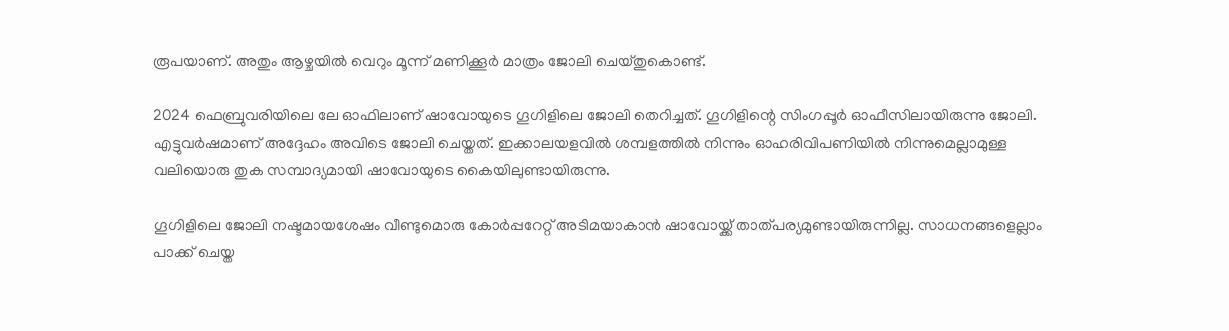രൂപയാണ്. അതും ആഴ്ചയില്‍ വെറും മൂന്ന് മണിക്കൂര്‍ മാത്രം ജോലി ചെയ്തുകൊണ്ട്.

2024 ഫെബ്രുവരിയിലെ ലേ ഓഫിലാണ് ഷാവോയുടെ ഗൂഗിളിലെ ജോലി തെറിച്ചത്. ഗൂഗിളിന്റെ സിംഗപ്പൂര്‍ ഓഫീസിലായിരുന്നു ജോലി. എട്ടുവര്‍ഷമാണ് അദ്ദേഹം അവിടെ ജോലി ചെയ്തത്. ഇക്കാലയളവില്‍ ശമ്പളത്തില്‍ നിന്നും ഓഹരിവിപണിയില്‍ നിന്നുമെല്ലാമുള്ള വലിയൊരു തുക സമ്പാദ്യമായി ഷാവോയുടെ കൈയിലുണ്ടായിരുന്നു.

ഗൂഗിളിലെ ജോലി നഷ്ടമായശേഷം വീണ്ടുമൊരു കോര്‍പ്പറേറ്റ് അടിമയാകാന്‍ ഷാവോയ്ക്ക് താത്പര്യമുണ്ടായിരുന്നില്ല. സാധനങ്ങളെല്ലാം പാക്ക് ചെയ്ത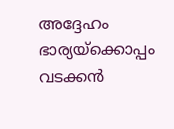അദ്ദേഹം ഭാര്യയ്‌ക്കൊപ്പം വടക്കന്‍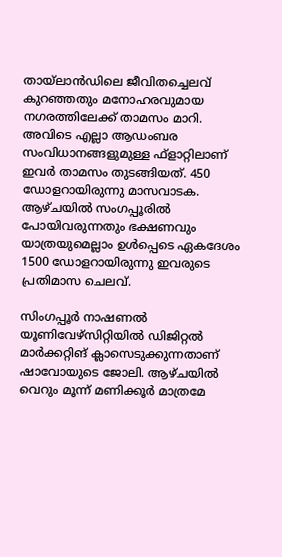തായ്‌ലാന്‍ഡിലെ ജീവിതച്ചെലവ് കുറഞ്ഞതും മനോഹരവുമായ നഗരത്തിലേക്ക് താമസം മാറി. അവിടെ എല്ലാ ആഡംബര സംവിധാനങ്ങളുമുള്ള ഫ്‌ളാറ്റിലാണ് ഇവര്‍ താമസം തുടങ്ങിയത്. 450 ഡോളറായിരുന്നു മാസവാടക. ആഴ്ചയില്‍ സംഗപ്പൂരില്‍ പോയിവരുന്നതും ഭക്ഷണവും യാത്രയുമെല്ലാം ഉള്‍പ്പെടെ ഏകദേശം 1500 ഡോളറായിരുന്നു ഇവരുടെ പ്രതിമാസ ചെലവ്.

സിംഗപ്പൂര്‍ നാഷണല്‍ യൂണിവേഴ്‌സിറ്റിയില്‍ ഡിജിറ്റല്‍ മാര്‍ക്കറ്റിങ് ക്ലാസെടുക്കുന്നതാണ് ഷാവോയുടെ ജോലി. ആഴ്ചയില്‍ വെറും മൂന്ന് മണിക്കൂര്‍ മാത്രമേ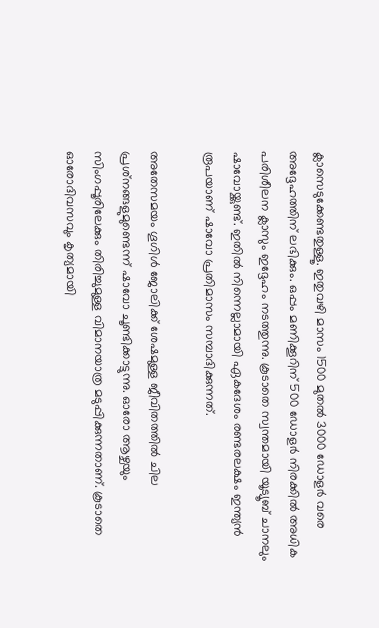ക്ലാസെടുക്കേണ്ടതുള്ളൂ. ഇതുവഴി മാസം 1500 മുതല്‍ 3000 ഡോളര്‍ വരെ അദ്ദേഹത്തിന് ലഭിക്കും. ഒപ്പം മണിക്കൂറിന് 500 ഡോളര്‍ നിരക്കില്‍ അധിക പരിശീലന ക്ലാസും ഇദ്ദേഹം നടത്തുന്നു. കൂടാതെ സ്വന്തമായി യൂട്യൂബ് ചാനലും ഷാവോയ്ക്കുണ്ട്. ഇതില്‍ നിന്നെല്ലാമായി ഏകദേശം രണ്ടരലക്ഷം ഇന്ത്യന്‍ രൂപയാണ് ഷാവോ പ്രതിമാസം സമ്പാദിക്കുന്നത്.

അതേസമയം ഗൂഗിള്‍ ജോലിക്ക് ശേഷമുള്ള ജീവിതത്തില്‍ ചില പ്രശ്‌നങ്ങളുമുണ്ടെന്ന് ഷാവോ ചൂണ്ടിക്കാട്ടുന്നു. ഓരോ ആഴ്ചയും സിംഗപ്പൂരിലേക്കും തിരിച്ചുമുള്ള വിമാനയാത്ര മടുപ്പിക്കുന്നതാണ്. കൂടാതെ ഓരോദിവസവും കൃത്യമായി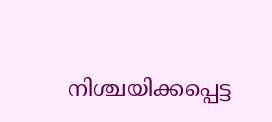നിശ്ചയിക്കപ്പെട്ട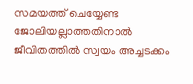സമയത്ത് ചെയ്യേണ്ട ജോലിയല്ലാത്തതിനാല്‍ ജീവിതത്തില്‍ സ്വയം അച്ചടക്കം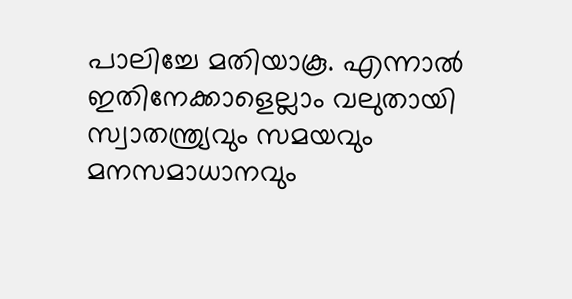പാലിച്ചേ മതിയാകൂ. എന്നാല്‍ ഇതിനേക്കാളെല്ലാം വലുതായി സ്വാതന്ത്ര്യവും സമയവും മനസമാധാനവും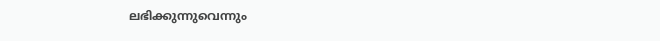ലഭിക്കുന്നുവെന്നും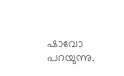ഷാവോ പറയുന്നു.